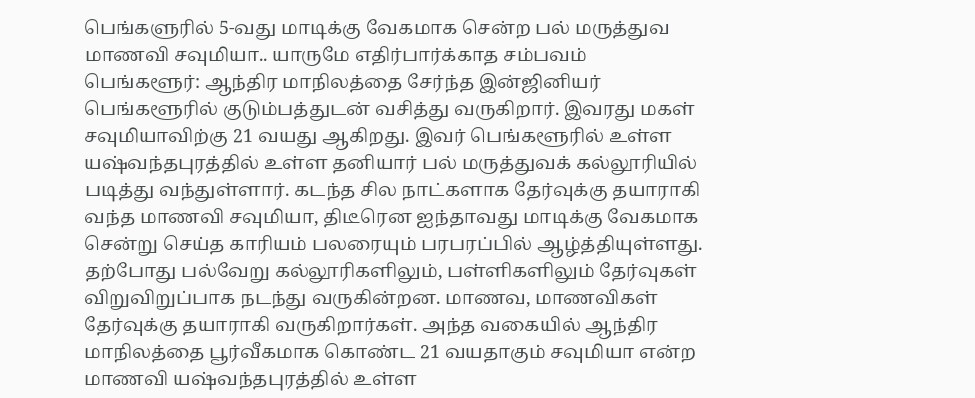பெங்களுரில் 5-வது மாடிக்கு வேகமாக சென்ற பல் மருத்துவ மாணவி சவுமியா.. யாருமே எதிர்பார்க்காத சம்பவம்
பெங்களூர்: ஆந்திர மாநிலத்தை சேர்ந்த இன்ஜினியர் பெங்களூரில் குடும்பத்துடன் வசித்து வருகிறார். இவரது மகள் சவுமியாவிற்கு 21 வயது ஆகிறது. இவர் பெங்களூரில் உள்ள யஷ்வந்தபுரத்தில் உள்ள தனியார் பல் மருத்துவக் கல்லூரியில் படித்து வந்துள்ளார். கடந்த சில நாட்களாக தேர்வுக்கு தயாராகி வந்த மாணவி சவுமியா, திடீரென ஐந்தாவது மாடிக்கு வேகமாக சென்று செய்த காரியம் பலரையும் பரபரப்பில் ஆழ்த்தியுள்ளது.
தற்போது பல்வேறு கல்லூரிகளிலும், பள்ளிகளிலும் தேர்வுகள் விறுவிறுப்பாக நடந்து வருகின்றன. மாணவ, மாணவிகள் தேர்வுக்கு தயாராகி வருகிறார்கள். அந்த வகையில் ஆந்திர மாநிலத்தை பூர்வீகமாக கொண்ட 21 வயதாகும் சவுமியா என்ற மாணவி யஷ்வந்தபுரத்தில் உள்ள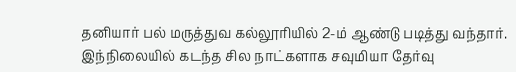தனியார் பல் மருத்துவ கல்லூரியில் 2-ம் ஆண்டு படித்து வந்தார். இந்நிலையில் கடந்த சில நாட்களாக சவுமியா தேர்வு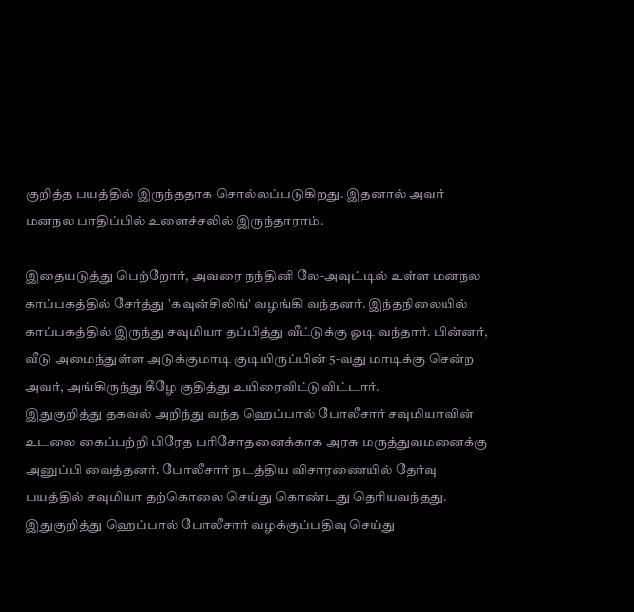குறித்த பயத்தில் இருந்ததாக சொல்லப்படுகிறது. இதனால் அவர் மனநல பாதிப்பில் உளைச்சலில் இருந்தாராம்.

இதையடுத்து பெற்றோர், அவரை நந்தினி லே-அவுட்டில் உள்ள மனநல காப்பகத்தில் சேர்த்து 'கவுன்சிலிங்' வழங்கி வந்தனர். இந்தநிலையில் காப்பகத்தில் இருந்து சவுமியா தப்பித்து வீட்டுக்கு ஓடி வந்தார். பின்னர், வீடு அமைந்துள்ள அடுக்குமாடி குடியிருப்பின் 5-வது மாடிக்கு சென்ற அவர், அங்கிருந்து கீழே குதித்து உயிரைவிட்டுவிட்டார்.
இதுகுறித்து தகவல் அறிந்து வந்த ஹெப்பால் போலீசார் சவுமியாவின் உடலை கைப்பற்றி பிரேத பரிசோதனைக்காக அரசு மருத்துவமனைக்கு அனுப்பி வைத்தனர். போலீசார் நடத்திய விசாரணையில் தேர்வு பயத்தில் சவுமியா தற்கொலை செய்து கொண்டது தெரியவந்தது. இதுகுறித்து ஹெப்பால் போலீசார் வழக்குப்பதிவு செய்து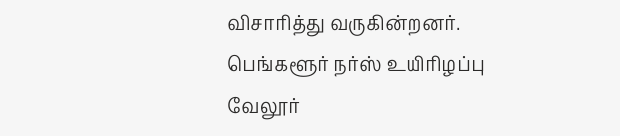விசாரித்து வருகின்றனர்.
பெங்களூர் நர்ஸ் உயிரிழப்பு
வேலூர்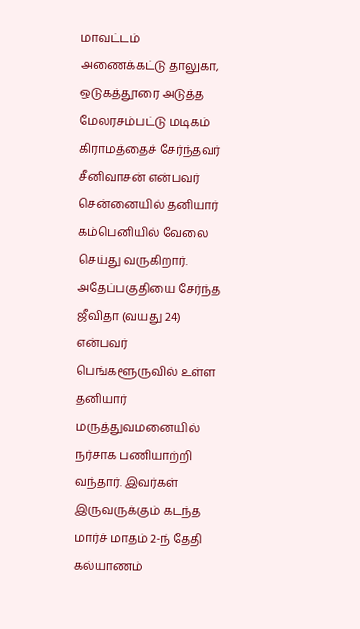மாவட்டம் அணைக்கட்டு தாலுகா, ஒடுகத்தூரை அடுத்த மேலரசம்பட்டு மடிகம் கிராமத்தைச் சேர்ந்தவர் சீனிவாசன் என்பவர் சென்னையில் தனியார் கம்பெனியில் வேலை செய்து வருகிறார். அதேப்பகுதியை சேர்ந்த ஜீவிதா (வயது 24) என்பவர் பெங்களூருவில் உள்ள தனியார் மருத்துவமனையில் நர்சாக பணியாற்றி வந்தார். இவர்கள் இருவருக்கும் கடந்த மார்ச் மாதம் 2-ந் தேதி கல்யாணம்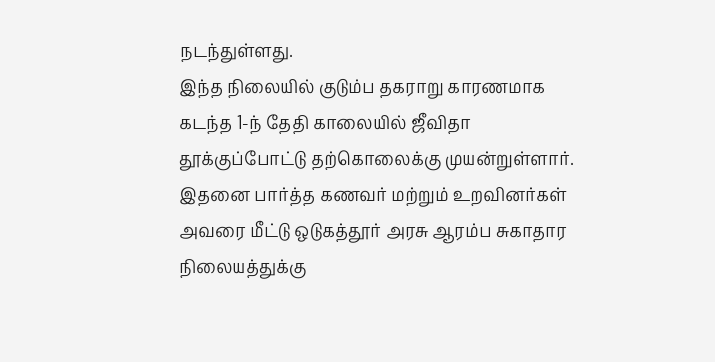நடந்துள்ளது.
இந்த நிலையில் குடும்ப தகராறு காரணமாக கடந்த 1-ந் தேதி காலையில் ஜீவிதா தூக்குப்போட்டு தற்கொலைக்கு முயன்றுள்ளார். இதனை பார்த்த கணவர் மற்றும் உறவினர்கள் அவரை மீட்டு ஒடுகத்தூர் அரசு ஆரம்ப சுகாதார நிலையத்துக்கு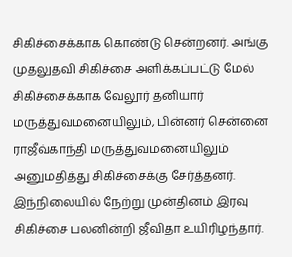சிகிச்சைக்காக கொண்டு சென்றனர். அங்கு முதலுதவி சிகிச்சை அளிக்கப்பட்டு மேல் சிகிச்சைக்காக வேலூர் தனியார் மருத்துவமனையிலும், பின்னர் சென்னை ராஜீவ்காந்தி மருத்துவமனையிலும் அனுமதித்து சிகிச்சைக்கு சேர்த்தனர்.
இந்நிலையில் நேற்று முன்தினம் இரவு சிகிச்சை பலனின்றி ஜீவிதா உயிரிழந்தார்.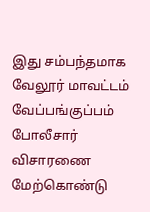இது சம்பந்தமாக வேலூர் மாவட்டம் வேப்பங்குப்பம் போலீசார் விசாரணை மேற்கொண்டு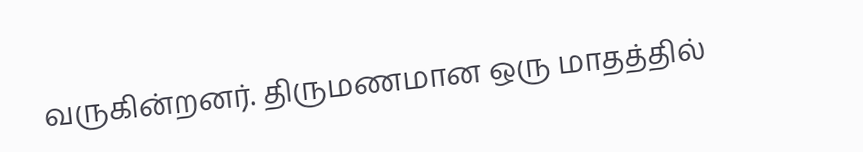வருகின்றனர். திருமணமான ஒரு மாதத்தில்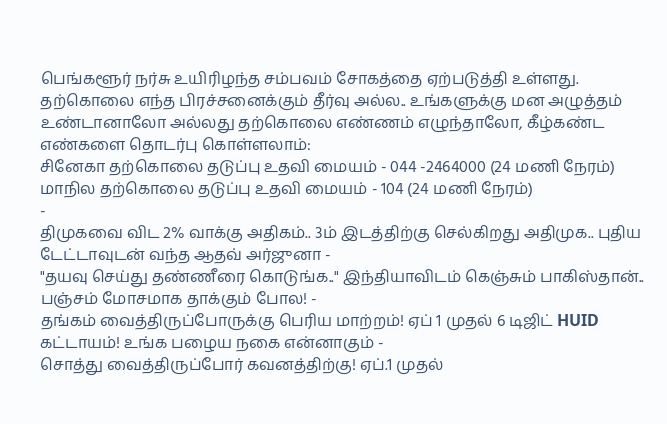பெங்களூர் நர்சு உயிரிழந்த சம்பவம் சோகத்தை ஏற்படுத்தி உள்ளது.
தற்கொலை எந்த பிரச்சனைக்கும் தீர்வு அல்ல.. உங்களுக்கு மன அழுத்தம் உண்டானாலோ அல்லது தற்கொலை எண்ணம் எழுந்தாலோ, கீழ்கண்ட எண்களை தொடர்பு கொள்ளலாம்:
சினேகா தற்கொலை தடுப்பு உதவி மையம் - 044 -2464000 (24 மணி நேரம்)
மாநில தற்கொலை தடுப்பு உதவி மையம் - 104 (24 மணி நேரம்)
-
திமுகவை விட 2% வாக்கு அதிகம்.. 3ம் இடத்திற்கு செல்கிறது அதிமுக.. புதிய டேட்டாவுடன் வந்த ஆதவ் அர்ஜுனா -
"தயவு செய்து தண்ணீரை கொடுங்க.." இந்தியாவிடம் கெஞ்சும் பாகிஸ்தான்.. பஞ்சம் மோசமாக தாக்கும் போல! -
தங்கம் வைத்திருப்போருக்கு பெரிய மாற்றம்! ஏப் 1 முதல் 6 டிஜிட் HUID கட்டாயம்! உங்க பழைய நகை என்னாகும் -
சொத்து வைத்திருப்போர் கவனத்திற்கு! ஏப்.1 முதல்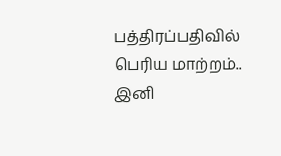பத்திரப்பதிவில் பெரிய மாற்றம்.. இனி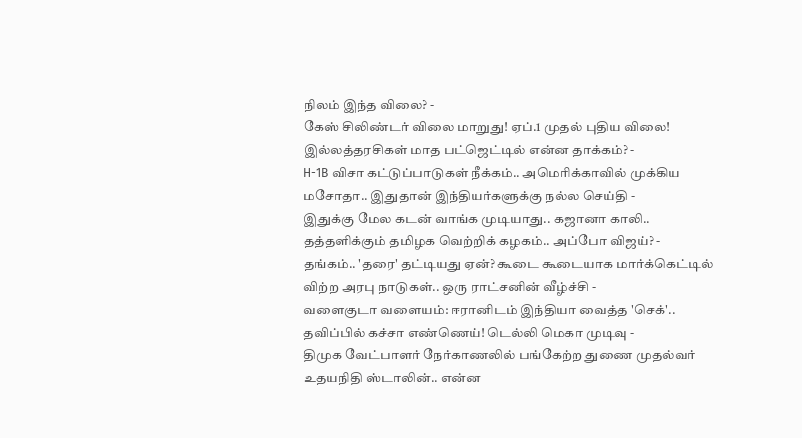நிலம் இந்த விலை? -
கேஸ் சிலிண்டர் விலை மாறுது! ஏப்.1 முதல் புதிய விலை! இல்லத்தரசிகள் மாத பட்ஜெட்டில் என்ன தாக்கம்? -
H-1B விசா கட்டுப்பாடுகள் நீக்கம்.. அமெரிக்காவில் முக்கிய மசோதா.. இதுதான் இந்தியர்களுக்கு நல்ல செய்தி -
இதுக்கு மேல கடன் வாங்க முடியாது.. கஜானா காலி.. தத்தளிக்கும் தமிழக வெற்றிக் கழகம்.. அப்போ விஜய்? -
தங்கம்.. 'தரை' தட்டியது ஏன்? கூடை கூடையாக மார்க்கெட்டில் விற்ற அரபு நாடுகள்.. ஒரு ராட்சனின் வீழ்ச்சி -
வளைகுடா வளையம்: ஈரானிடம் இந்தியா வைத்த 'செக்'.. தவிப்பில் கச்சா எண்ணெய்! டெல்லி மெகா முடிவு -
திமுக வேட்பாளர் நேர்காணலில் பங்கேற்ற துணை முதல்வர் உதயநிதி ஸ்டாலின்.. என்ன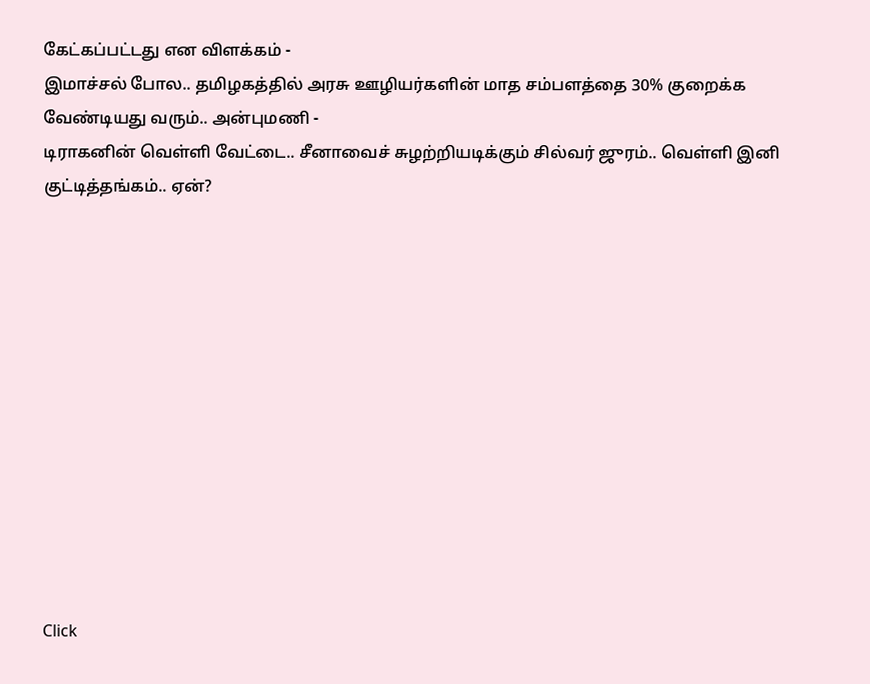கேட்கப்பட்டது என விளக்கம் -
இமாச்சல் போல.. தமிழகத்தில் அரசு ஊழியர்களின் மாத சம்பளத்தை 30% குறைக்க வேண்டியது வரும்.. அன்புமணி -
டிராகனின் வெள்ளி வேட்டை.. சீனாவைச் சுழற்றியடிக்கும் சில்வர் ஜுரம்.. வெள்ளி இனி குட்டித்தங்கம்.. ஏன்?












Click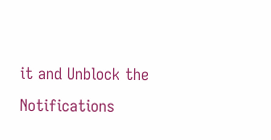it and Unblock the Notifications